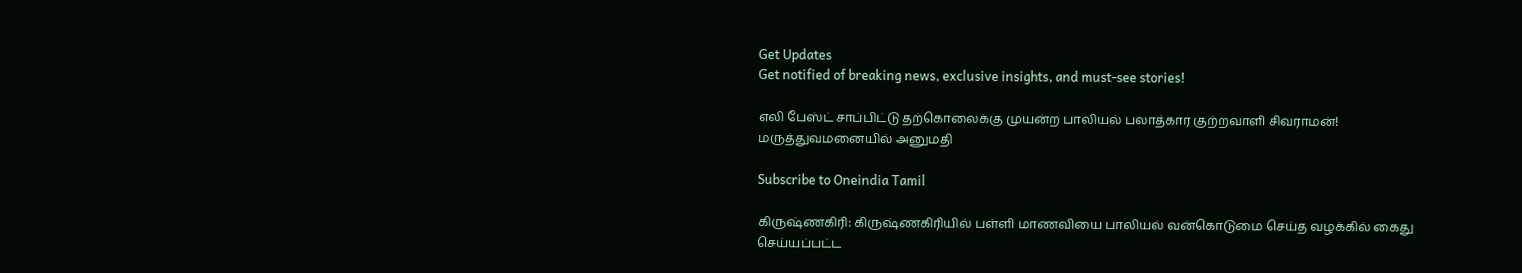Get Updates
Get notified of breaking news, exclusive insights, and must-see stories!

எலி பேஸ்ட் சாப்பிட்டு தற்கொலைக்கு முயன்ற பாலியல் பலாத்கார குற்றவாளி சிவராமன்! மருத்துவமனையில் அனுமதி

Subscribe to Oneindia Tamil

கிருஷ்ணகிரி: கிருஷ்ணகிரியில் பள்ளி மாணவியை பாலியல் வன்கொடுமை செய்த வழக்கில் கைது செய்யப்பட்ட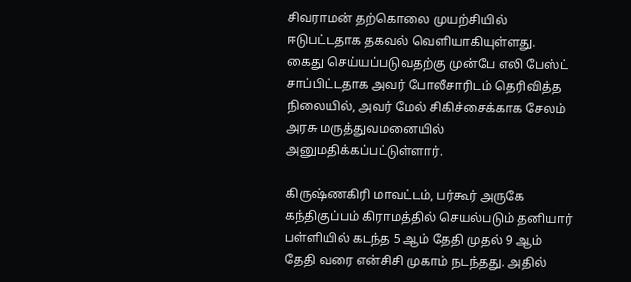சிவராமன் தற்கொலை முயற்சியில் ஈடுபட்டதாக தகவல் வெளியாகியுள்ளது. கைது செய்யப்படுவதற்கு முன்பே எலி பேஸ்ட் சாப்பிட்டதாக அவர் போலீசாரிடம் தெரிவித்த நிலையில், அவர் மேல் சிகிச்சைக்காக சேலம் அரசு மருத்துவமனையில் அனுமதிக்கப்பட்டுள்ளார்.

கிருஷ்ணகிரி மாவட்டம், பர்கூர் அருகே கந்திகுப்பம் கிராமத்தில் செயல்படும் தனியார் பள்ளியில் கடந்த 5 ஆம் தேதி முதல் 9 ஆம் தேதி வரை என்சிசி முகாம் நடந்தது. அதில்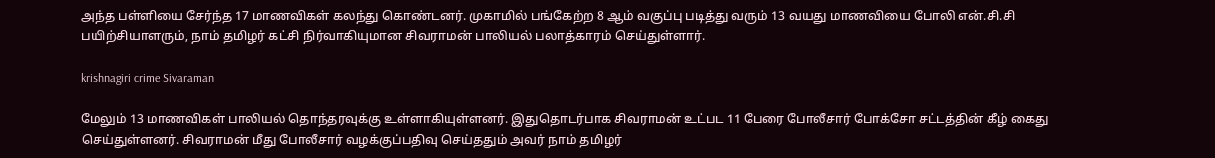அந்த பள்ளியை சேர்ந்த 17 மாணவிகள் கலந்து கொண்டனர். முகாமில் பங்கேற்ற 8 ஆம் வகுப்பு படித்து வரும் 13 வயது மாணவியை போலி என்.சி.சி பயிற்சியாளரும், நாம் தமிழர் கட்சி நிர்வாகியுமான சிவராமன் பாலியல் பலாத்காரம் செய்துள்ளார்.

krishnagiri crime Sivaraman

மேலும் 13 மாணவிகள் பாலியல் தொந்தரவுக்கு உள்ளாகியுள்ளனர். இதுதொடர்பாக சிவராமன் உட்பட 11 பேரை போலீசார் போக்சோ சட்டத்தின் கீழ் கைது செய்துள்ளனர். சிவராமன் மீது போலீசார் வழக்குப்பதிவு செய்ததும் அவர் நாம் தமிழர்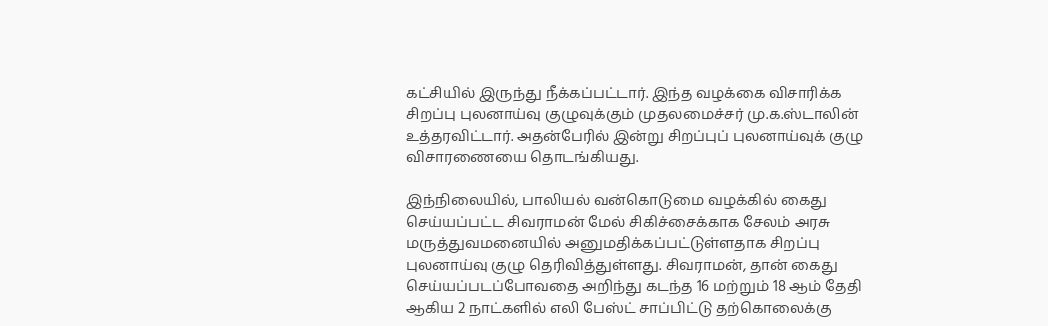கட்சியில் இருந்து நீக்கப்பட்டார். இந்த வழக்கை விசாரிக்க சிறப்பு புலனாய்வு குழுவுக்கும் முதலமைச்சர் மு.க.ஸ்டாலின் உத்தரவிட்டார். அதன்பேரில் இன்று சிறப்புப் புலனாய்வுக் குழு விசாரணையை தொடங்கியது.

இந்நிலையில், பாலியல் வன்கொடுமை வழக்கில் கைது செய்யப்பட்ட சிவராமன் மேல் சிகிச்சைக்காக சேலம் அரசு மருத்துவமனையில் அனுமதிக்கப்பட்டுள்ளதாக சிறப்பு புலனாய்வு குழு தெரிவித்துள்ளது. சிவராமன், தான் கைது செய்யப்படப்போவதை அறிந்து கடந்த 16 மற்றும் 18 ஆம் தேதி ஆகிய 2 நாட்களில் எலி பேஸ்ட் சாப்பிட்டு தற்கொலைக்கு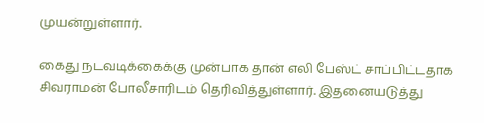முயன்றுள்ளார்.

கைது நடவடிக்கைக்கு முன்பாக தான் எலி பேஸ்ட் சாப்பிட்டதாக சிவராமன் போலீசாரிடம் தெரிவித்துள்ளார். இதனையடுத்து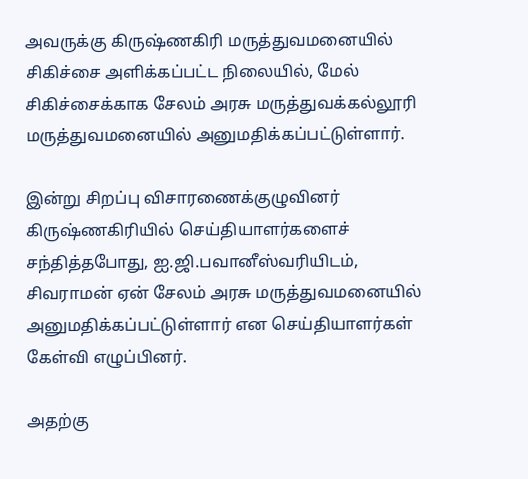அவருக்கு கிருஷ்ணகிரி மருத்துவமனையில் சிகிச்சை அளிக்கப்பட்ட நிலையில், மேல் சிகிச்சைக்காக சேலம் அரசு மருத்துவக்கல்லூரி மருத்துவமனையில் அனுமதிக்கப்பட்டுள்ளார்.

இன்று சிறப்பு விசாரணைக்குழுவினர் கிருஷ்ணகிரியில் செய்தியாளர்களைச் சந்தித்தபோது, ஐ.ஜி.பவானீஸ்வரியிடம், சிவராமன் ஏன் சேலம் அரசு மருத்துவமனையில் அனுமதிக்கப்பட்டுள்ளார் என செய்தியாளர்கள் கேள்வி எழுப்பினர்.

அதற்கு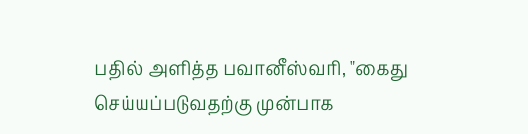பதில் அளித்த பவானீஸ்வரி, "கைது செய்யப்படுவதற்கு முன்பாக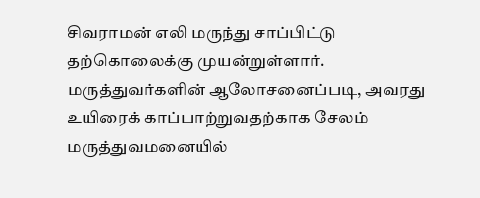சிவராமன் எலி மருந்து சாப்பிட்டு தற்கொலைக்கு முயன்றுள்ளார். மருத்துவர்களின் ஆலோசனைப்படி, அவரது உயிரைக் காப்பாற்றுவதற்காக சேலம் மருத்துவமனையில்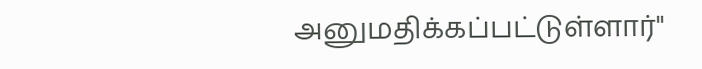அனுமதிக்கப்பட்டுள்ளார்"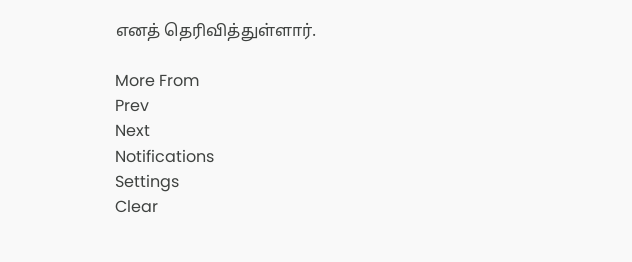எனத் தெரிவித்துள்ளார்.

More From
Prev
Next
Notifications
Settings
Clear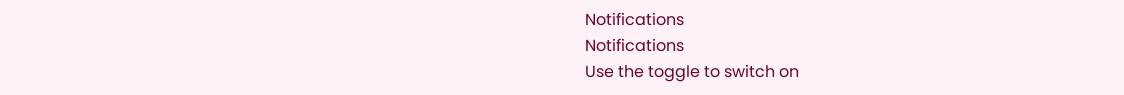Notifications
Notifications
Use the toggle to switch on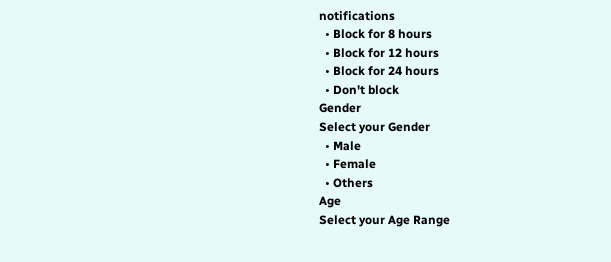notifications
  • Block for 8 hours
  • Block for 12 hours
  • Block for 24 hours
  • Don't block
Gender
Select your Gender
  • Male
  • Female
  • Others
Age
Select your Age Range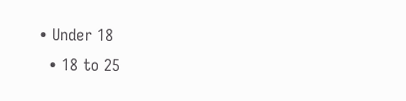• Under 18
  • 18 to 25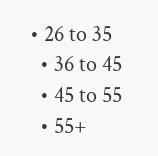• 26 to 35
  • 36 to 45
  • 45 to 55
  • 55+